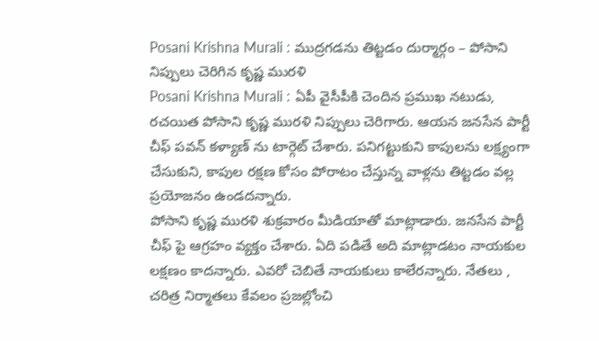Posani Krishna Murali : ముద్రగడను తిట్టడం దుర్మార్గం – పోసాని
నిప్పులు చెరిగిన కృష్ణ మురళి
Posani Krishna Murali : ఏపీ వైసీపీకి చెందిన ప్రముఖ నటుడు, రచయిత పోసాని కృష్ణ మురళి నిప్పులు చెరిగారు. ఆయన జనసేన పార్టీ చీఫ్ పవన్ కళ్యాణ్ ను టార్గెట్ చేశారు. పనిగట్టుకుని కాపులను లక్ష్యంగా చేసుకుని, కాపుల రక్షణ కోసం పోరాటం చేస్తున్న వాళ్లను తిట్టడం వల్ల ప్రయోజనం ఉండదన్నారు.
పోసాని కృష్ణ మురళి శుక్రవారం మీడియాతో మాట్లాడారు. జనసేన పార్టీ చీఫ్ పై ఆగ్రహం వ్యక్తం చేశారు. ఏది పడితే అది మాట్లాడటం నాయకుల లక్షణం కాదన్నారు. ఎవరో చెబితే నాయకులు కాలేరన్నారు. నేతలు , చరిత్ర నిర్మాతలు కేవలం ప్రజల్లోంచి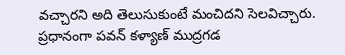వచ్చారని అది తెలుసుకుంటే మంచిదని సెలవిచ్చారు. ప్రధానంగా పవన్ కళ్యాణ్ ముద్రగడ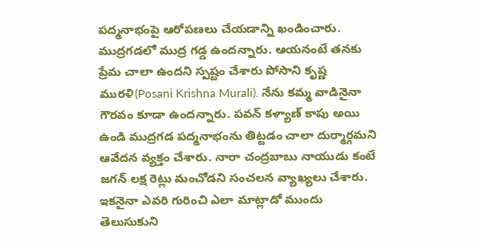పద్మనాభంపై ఆరోపణలు చేయడాన్ని ఖండించారు.
ముద్రగడలో ముద్ర గడ్డ ఉందన్నారు. ఆయనంటే తనకు ప్రేమ చాలా ఉందని స్పష్టం చేశారు పోసాని కృష్ణ మురళి(Posani Krishna Murali). నేను కమ్మ వాడినైనా గౌరవం కూడా ఉందన్నారు. పవన్ కళ్యాణ్ కాపు అయి ఉండి ముద్రగడ పద్మనాభంను తిట్టడం చాలా దుర్మార్గమని ఆవేదన వ్యక్తం చేశారు. నారా చంద్రబాబు నాయుడు కంటే జగన్ లక్ష రెట్లు మంచోడని సంచలన వ్యాఖ్యలు చేశారు. ఇకనైనా ఎవరి గురించి ఎలా మాట్లాడో ముందు తెలుసుకుని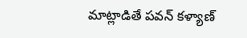మాట్లాడితే పవన్ కళ్యాణ్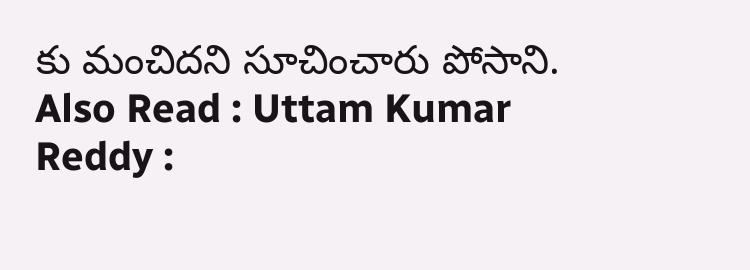కు మంచిదని సూచించారు పోసాని.
Also Read : Uttam Kumar Reddy :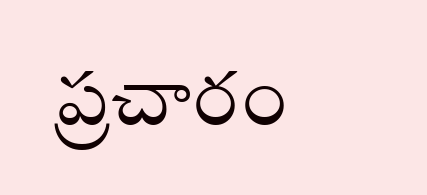ప్రచారం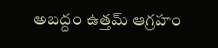అబద్దం ఉత్తమ్ ఆగ్రహం